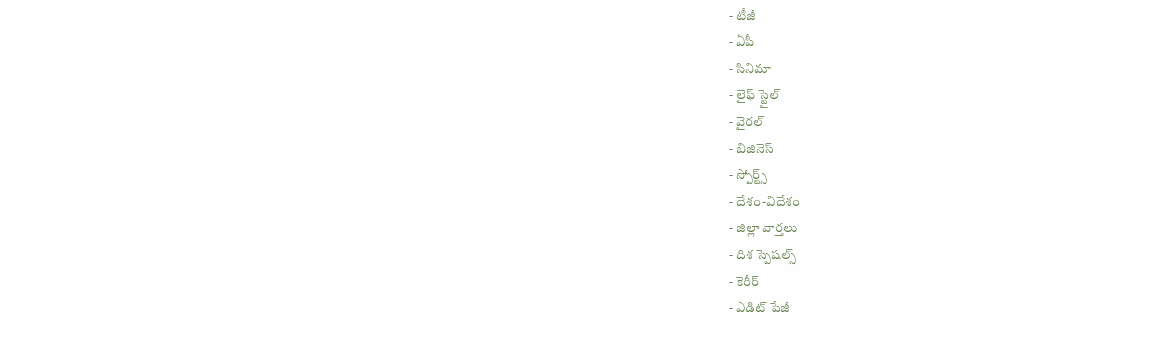- టీజీ
- ఏపీ
- సినిమా
- లైఫ్ స్టైల్
- వైరల్
- బిజినెస్
- స్పోర్ట్స్
- దేశం-విదేశం
- జిల్లా వార్తలు
- దిశ స్పెషల్స్
- కెరీర్
- ఎడిట్ పేజీ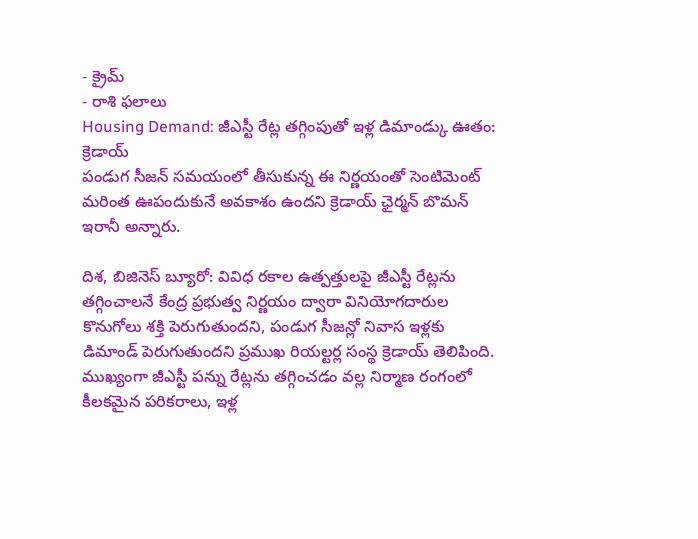- క్రైమ్
- రాశి ఫలాలు
Housing Demand: జీఎస్టీ రేట్ల తగ్గింపుతో ఇళ్ల డిమాండ్కు ఊతం: క్రెడాయ్
పండుగ సీజన్ సమయంలో తీసుకున్న ఈ నిర్ణయంతో సెంటిమెంట్ మరింత ఊపందుకునే అవకాశం ఉందని క్రెడాయ్ ఛైర్మన్ బొమన్ ఇరానీ అన్నారు.

దిశ, బిజినెస్ బ్యూరో: వివిధ రకాల ఉత్పత్తులపై జీఎస్టీ రేట్లను తగ్గించాలనే కేంద్ర ప్రభుత్వ నిర్ణయం ద్వారా వినియోగదారుల కొనుగోలు శక్తి పెరుగుతుందని, పండుగ సీజన్లో నివాస ఇళ్లకు డిమాండ్ పెరుగుతుందని ప్రముఖ రియల్టర్ల సంస్థ క్రెడాయ్ తెలిపింది. ముఖ్యంగా జీఎస్టీ పన్ను రేట్లను తగ్గించడం వల్ల నిర్మాణ రంగంలో కీలకమైన పరికరాలు, ఇళ్ల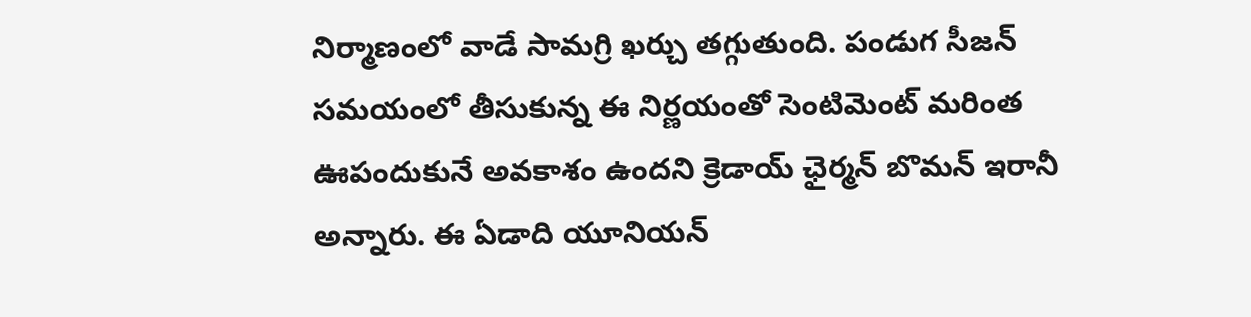నిర్మాణంలో వాడే సామగ్రి ఖర్చు తగ్గుతుంది. పండుగ సీజన్ సమయంలో తీసుకున్న ఈ నిర్ణయంతో సెంటిమెంట్ మరింత ఊపందుకునే అవకాశం ఉందని క్రెడాయ్ ఛైర్మన్ బొమన్ ఇరానీ అన్నారు. ఈ ఏడాది యూనియన్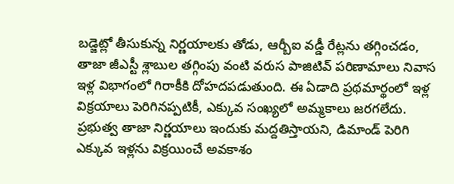బడ్జెట్లో తీసుకున్న నిర్ణయాలకు తోడు, ఆర్బీఐ వడ్డీ రేట్లను తగ్గించడం, తాజా జీఎస్టీ శ్లాబుల తగ్గింపు వంటి వరుస పాజిటివ్ పరిణామాలు నివాస ఇళ్ల విభాగంలో గిరాకీకి దోహదపడుతుంది. ఈ ఏడాది ప్రథమార్థంలో ఇళ్ల విక్రయాలు పెరిగినప్పటికీ, ఎక్కువ సంఖ్యలో అమ్మకాలు జరగలేదు. ప్రభుత్వ తాజా నిర్ణయాలు ఇందుకు మద్దతిస్తాయని, డిమాండ్ పెరిగి ఎక్కువ ఇళ్లను విక్రయించే అవకాశం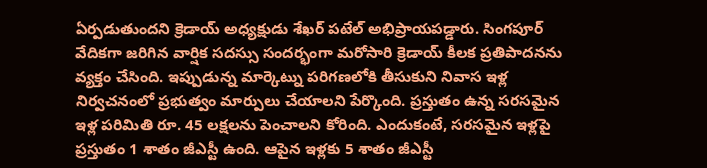ఏర్పడుతుందని క్రెడాయ్ అధ్యక్షుడు శేఖర్ పటేల్ అభిప్రాయపడ్డారు. సింగపూర్ వేదికగా జరిగిన వార్షిక సదస్సు సందర్భంగా మరోసారి క్రెడాయ్ కీలక ప్రతిపాదనను వ్యక్తం చేసింది. ఇప్పుడున్న మార్కెట్ను పరిగణలోకి తీసుకుని నివాస ఇళ్ల నిర్వచనంలో ప్రభుత్వం మార్పులు చేయాలని పేర్కొంది. ప్రస్తుతం ఉన్న సరసమైన ఇళ్ల పరిమితి రూ. 45 లక్షలను పెంచాలని కోరింది. ఎందుకంటే, సరసమైన ఇళ్లపై ప్రస్తుతం 1 శాతం జీఎస్టీ ఉంది. ఆపైన ఇళ్లకు 5 శాతం జీఎస్టీ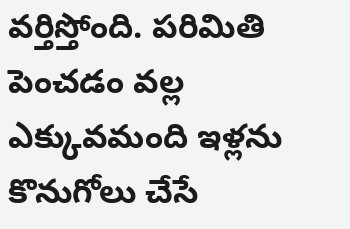వర్తిస్తోంది. పరిమితి పెంచడం వల్ల ఎక్కువమంది ఇళ్లను కొనుగోలు చేసే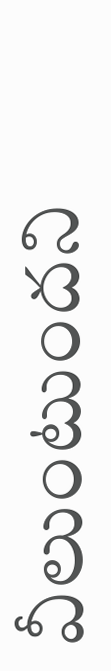వీలుంటుందని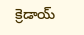క్రెడాయ్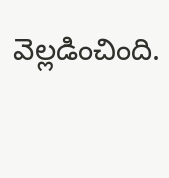వెల్లడించింది.